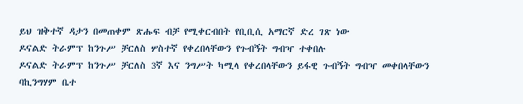ይህ ዝቅተኛ ዳታን በመጠቀም ጽሑፍ ብቻ የሚቀርብበት የቢቢሲ አማርኛ ድረ ገጽ ነው
ዶናልድ ትራምፕ ከንጉሥ ቻርለስ ሦስተኛ የቀረበላቸውን የጉብኝት ግብዣ ተቀበሉ
ዶናልድ ትራምፕ ከንጉሥ ቻርለስ 3ኛ እና ንግሥት ካሚላ የቀረበላቸውን ይፋዊ ጉብኝት ግብዣ መቀበላቸውን ባኪንግሃም ቤተ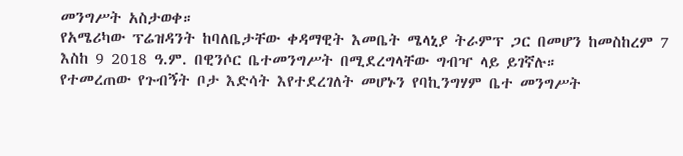መንግሥት አስታወቀ።
የአሜሪካው ፕሬዝዳንት ከባለቤታቸው ቀዳማዊት እመቤት ሜላኒያ ትራምፕ ጋር በመሆን ከመስከረም 7 እስከ 9 2018 ዓ.ም. በዊንሶር ቤተመንግሥት በሚደረግላቸው ግብዣ ላይ ይገኛሉ።
የተመረጠው የጉብኝት ቦታ እድሳት እየተደረገለት መሆኑን የባኪንግሃም ቤተ መንግሥት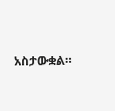አስታውቋል።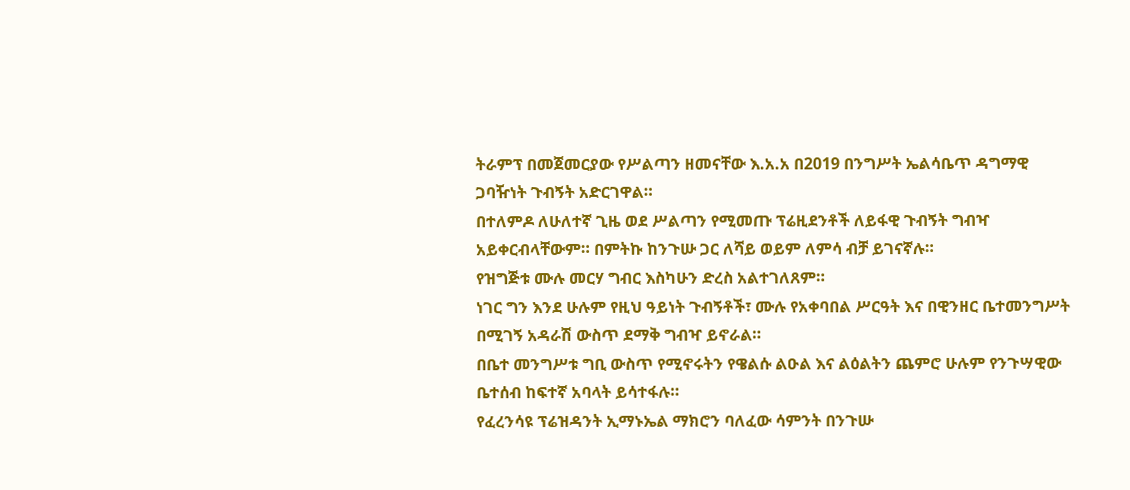ትራምፕ በመጀመርያው የሥልጣን ዘመናቸው እ.አ.አ በ2019 በንግሥት ኤልሳቤጥ ዳግማዊ ጋባዥነት ጉብኝት አድርገዋል።
በተለምዶ ለሁለተኛ ጊዜ ወደ ሥልጣን የሚመጡ ፕሬዚደንቶች ለይፋዊ ጉብኝት ግብዣ አይቀርብላቸውም። በምትኩ ከንጉሡ ጋር ለሻይ ወይም ለምሳ ብቻ ይገናኛሉ።
የዝግጅቱ ሙሉ መርሃ ግብር እስካሁን ድረስ አልተገለጸም።
ነገር ግን እንደ ሁሉም የዚህ ዓይነት ጉብኝቶች፣ ሙሉ የአቀባበል ሥርዓት እና በዊንዘር ቤተመንግሥት በሚገኝ አዳራሽ ውስጥ ደማቅ ግብዣ ይኖራል።
በቤተ መንግሥቱ ግቢ ውስጥ የሚኖሩትን የዌልሱ ልዑል እና ልዕልትን ጨምሮ ሁሉም የንጉሣዊው ቤተሰብ ከፍተኛ አባላት ይሳተፋሉ።
የፈረንሳዩ ፕሬዝዳንት ኢማኑኤል ማክሮን ባለፈው ሳምንት በንጉሡ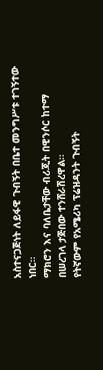አስተናጋጅነት ለይፋዊ ጉብኝት በቤተ መንግሥቱ ተገኝተው ነበር።
ማክሮን እና ባለቤታቸው ብሪጂት በዊንሶር ከተማ በሠረገላ ታጅበው ተንሸራሽረዋል።
የትኛውም የአሜሪካ ፕሬዝዳንት ጉብኝት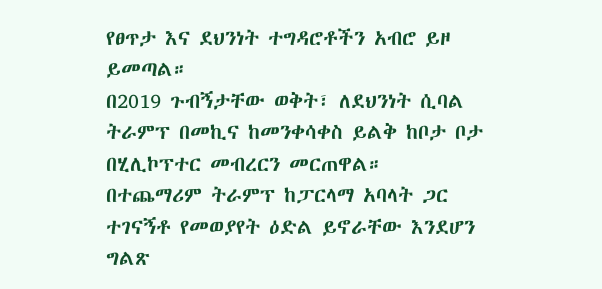የፀጥታ እና ደህንነት ተግዳሮቶችን አብሮ ይዞ ይመጣል።
በ2019 ጉብኝታቸው ወቅት፣ ለደህንነት ሲባል ትራምፕ በመኪና ከመንቀሳቀስ ይልቅ ከቦታ ቦታ በሂሊኮፕተር መብረርን መርጠዋል።
በተጨማሪም ትራምፕ ከፓርላማ አባላት ጋር ተገናኝቶ የመወያየት ዕድል ይኖራቸው እንደሆን ግልጽ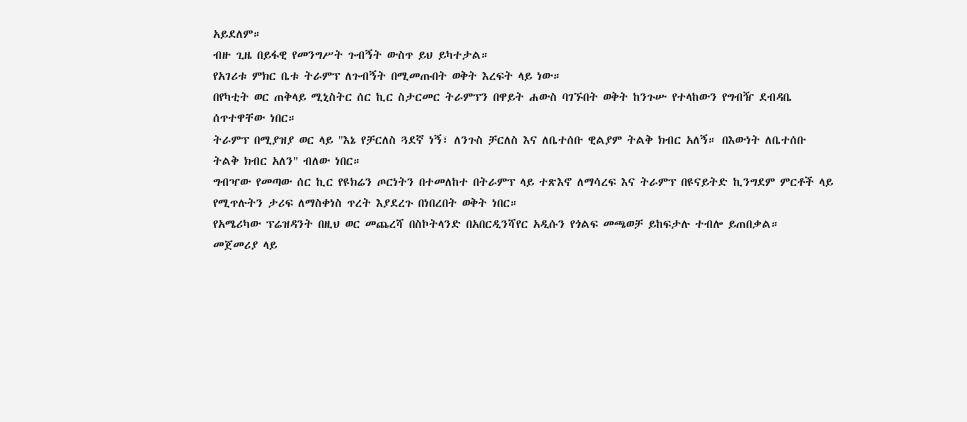አይደለም።
ብዙ ጊዜ በይፋዊ የመንግሥት ጉብኝት ውስጥ ይህ ይካተታል።
የአገሪቱ ምክር ቤቱ ትራምፕ ለጉብኝት በሚመጡበት ወቅት እረፍት ላይ ነው።
በየካቲት ወር ጠቅላይ ሚኒስትር ሰር ኪር ስታርመር ትራምፕን በዋይት ሐውስ ባገኙበት ወቅት ከንጉሡ የተላከውን የግብዥ ደብዳቤ ሰጥተዋቸው ነበር።
ትራምፕ በሚያዝያ ወር ላይ "እኔ የቻርለስ ጓደኛ ነኝ፣ ለንጉስ ቻርለስ እና ለቤተሰቡ ዊልያም ትልቅ ክብር አለኝ። በእውነት ለቤተሰቡ ትልቅ ክብር አለን" ብለው ነበር።
ግብዣው የመጣው ሰር ኪር የዩክሬን ጦርነትን በተመለከተ በትራምፕ ላይ ተጽእኖ ለማሳረፍ እና ትራምፕ በዩናይትድ ኪንግደም ምርቶች ላይ የሚጥሉትን ታሪፍ ለማስቀነስ ጥረት እያደረጉ በነበረበት ወቅት ነበር።
የአሜሪካው ፕሬዝዳንት በዚህ ወር መጨረሻ በስኮትላንድ በአበርዲንሻየር አዲሱን የጎልፍ መጫወቻ ይከፍታሉ ተብሎ ይጠበቃል።
መጀመሪያ ላይ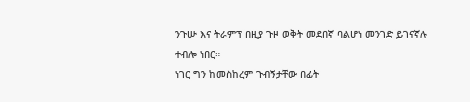ንጉሡ እና ትራምፕ በዚያ ጉዞ ወቅት መደበኛ ባልሆነ መንገድ ይገናኛሉ ተብሎ ነበር።
ነገር ግን ከመስከረም ጉብኝታቸው በፊት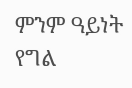ምንም ዓይነት የግል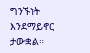ግንኙነት እንደማይኖር ታውቋል።